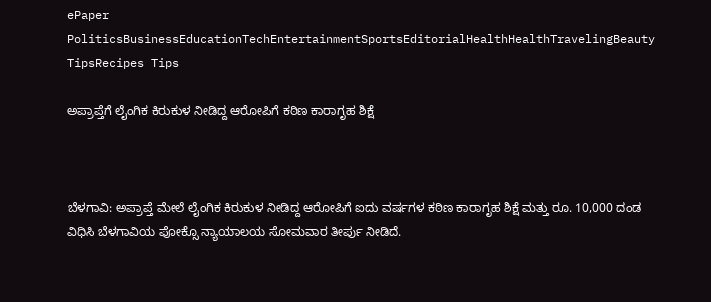ePaper
PoliticsBusinessEducationTechEntertainmentSportsEditorialHealthHealthTravelingBeauty TipsRecipes Tips

ಅಪ್ರಾಪ್ತೆಗೆ ಲೈಂಗಿಕ ಕಿರುಕುಳ ನೀಡಿದ್ದ ಆರೋಪಿಗೆ ಕಠಿಣ ಕಾರಾಗೃಹ ಶಿಕ್ಷೆ



ಬೆಳಗಾವಿ: ಅಪ್ರಾಪ್ತೆ ಮೇಲೆ ಲೈಂಗಿಕ ಕಿರುಕುಳ ನೀಡಿದ್ದ ಆರೋಪಿಗೆ ಐದು ವರ್ಷಗಳ ಕಠಿಣ ಕಾರಾಗೃಹ ಶಿಕ್ಷೆ ಮತ್ತು ರೂ. 10,000 ದಂಡ ವಿಧಿಸಿ ಬೆಳಗಾವಿಯ ಪೋಕ್ಸೊ ನ್ಯಾಯಾಲಯ ಸೋಮವಾರ ತೀರ್ಪು ನೀಡಿದೆ.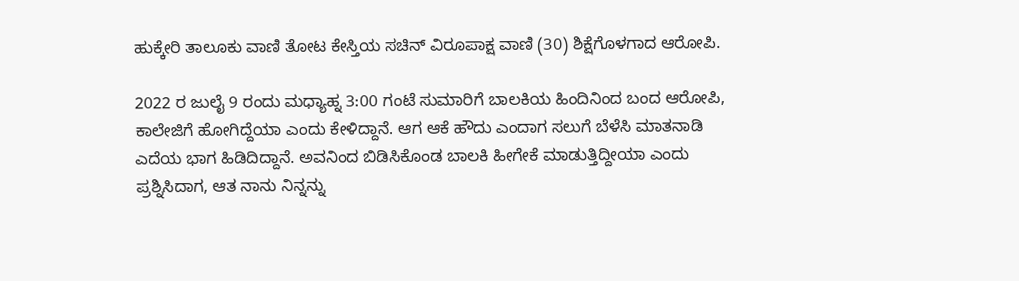ಹುಕ್ಕೇರಿ ತಾಲೂಕು ವಾಣಿ ತೋಟ ಕೇಸ್ತಿಯ ಸಚಿನ್ ವಿರೂಪಾಕ್ಷ ವಾಣಿ (30) ಶಿಕ್ಷೆಗೊಳಗಾದ ಆರೋಪಿ.

2022 ರ ಜುಲೈ 9 ರಂದು ಮಧ್ಯಾಹ್ನ 3:00 ಗಂಟೆ ಸುಮಾರಿಗೆ ಬಾಲಕಿಯ ಹಿಂದಿನಿಂದ ಬಂದ ಆರೋಪಿ, ಕಾಲೇಜಿಗೆ ಹೋಗಿದ್ದೆಯಾ ಎಂದು ಕೇಳಿದ್ದಾನೆ. ಆಗ ಆಕೆ ಹೌದು ಎಂದಾಗ ಸಲುಗೆ ಬೆಳೆಸಿ ಮಾತನಾಡಿ ಎದೆಯ ಭಾಗ ಹಿಡಿದಿದ್ದಾನೆ. ಅವನಿಂದ ಬಿಡಿಸಿಕೊಂಡ ಬಾಲಕಿ ಹೀಗೇಕೆ ಮಾಡುತ್ತಿದ್ದೀಯಾ ಎಂದು ಪ್ರಶ್ನಿಸಿದಾಗ, ಆತ ನಾನು ನಿನ್ನನ್ನು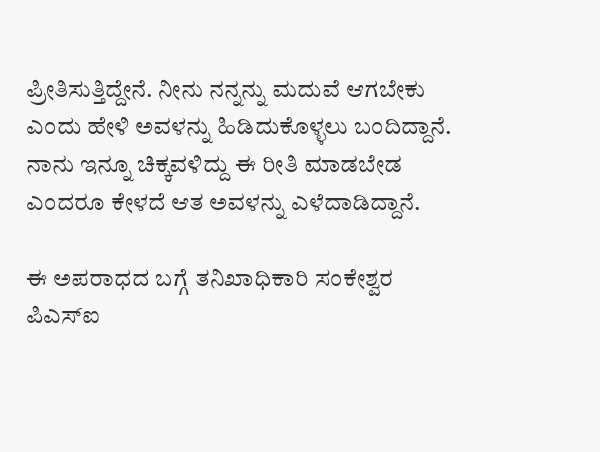ಪ್ರೀತಿಸುತ್ತಿದ್ದೇನೆ. ನೀನು ನನ್ನನ್ನು ಮದುವೆ ಆಗಬೇಕು ಎಂದು ಹೇಳಿ ಅವಳನ್ನು ಹಿಡಿದುಕೊಳ್ಳಲು ಬಂದಿದ್ದಾನೆ. ನಾನು ಇನ್ನೂ ಚಿಕ್ಕವಳಿದ್ದು ಈ ರೀತಿ ಮಾಡಬೇಡ ಎಂದರೂ ಕೇಳದೆ ಆತ ಅವಳನ್ನು ಎಳೆದಾಡಿದ್ದಾನೆ.

ಈ ಅಪರಾಧದ ಬಗ್ಗೆ ತನಿಖಾಧಿಕಾರಿ ಸಂಕೇಶ್ವರ ಪಿಎಸ್ಐ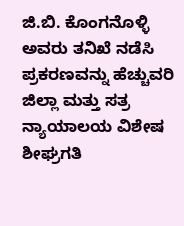ಜಿ.ಬಿ. ಕೊಂಗನೊಳ್ಳಿ ಅವರು ತನಿಖೆ ನಡೆಸಿ ಪ್ರಕರಣವನ್ನು ಹೆಚ್ಚುವರಿ ಜಿಲ್ಲಾ ಮತ್ತು ಸತ್ರ ನ್ಯಾಯಾಲಯ ವಿಶೇಷ ಶೀಘ್ರಗತಿ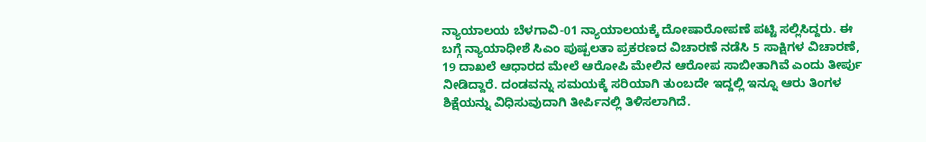ನ್ಯಾಯಾಲಯ ಬೆಳಗಾವಿ-01 ನ್ಯಾಯಾಲಯಕ್ಕೆ ದೋಷಾರೋಪಣೆ ಪಟ್ಟಿ ಸಲ್ಲಿಸಿದ್ದರು. ಈ ಬಗ್ಗೆ ನ್ಯಾಯಾಧೀಶೆ ಸಿಎಂ ಪುಷ್ಪಲತಾ ಪ್ರಕರಣದ ವಿಚಾರಣೆ ನಡೆಸಿ 5 ಸಾಕ್ಷಿಗಳ ವಿಚಾರಣೆ, 19 ದಾಖಲೆ ಆಧಾರದ ಮೇಲೆ ಆರೋಪಿ ಮೇಲಿನ ಆರೋಪ ಸಾಬೀತಾಗಿವೆ ಎಂದು ತೀರ್ಪು ನೀಡಿದ್ದಾರೆ. ದಂಡವನ್ನು ಸಮಯಕ್ಕೆ ಸರಿಯಾಗಿ ತುಂಬದೇ ಇದ್ದಲ್ಲಿ ಇನ್ನೂ ಆರು ತಿಂಗಳ ಶಿಕ್ಷೆಯನ್ನು ವಿಧಿಸುವುದಾಗಿ ತೀರ್ಪಿನಲ್ಲಿ ತಿಳಿಸಲಾಗಿದೆ.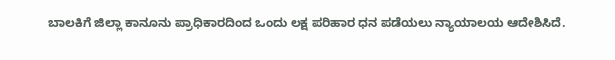ಬಾಲಕಿಗೆ ಜಿಲ್ಲಾ ಕಾನೂನು ಪ್ರಾಧಿಕಾರದಿಂದ ಒಂದು ಲಕ್ಷ ಪರಿಹಾರ ಧನ ಪಡೆಯಲು ನ್ಯಾಯಾಲಯ ಆದೇಶಿಸಿದೆ.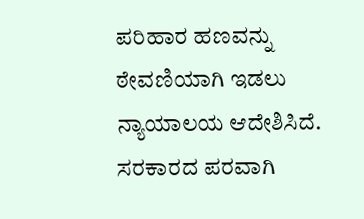ಪರಿಹಾರ ಹಣವನ್ನು ಠೇವಣಿಯಾಗಿ ಇಡಲು ನ್ಯಾಯಾಲಯ ಆದೇಶಿಸಿದೆ. ಸರಕಾರದ ಪರವಾಗಿ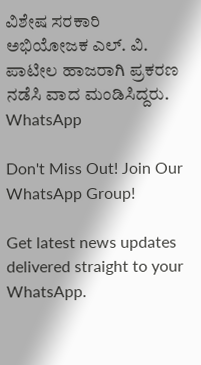ವಿಶೇಷ ಸರಕಾರಿ ಅಭಿಯೋಜಕ ಎಲ್. ವಿ. ಪಾಟೀಲ ಹಾಜರಾಗಿ ಪ್ರಕರಣ ನಡೆಸಿ ವಾದ ಮಂಡಿಸಿದ್ದರು.
WhatsApp

Don't Miss Out! Join Our WhatsApp Group!

Get latest news updates delivered straight to your WhatsApp.